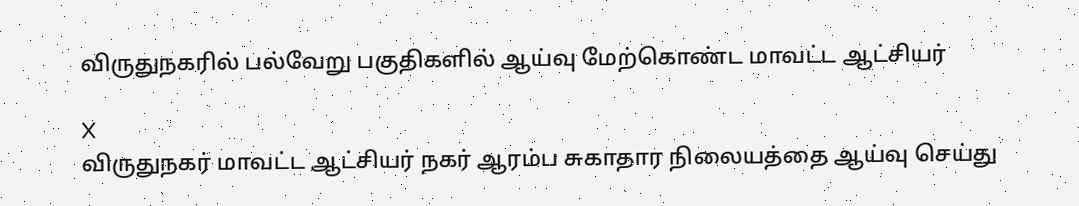விருதுநகரில் பல்வேறு பகுதிகளில் ஆய்வு மேற்கொண்ட மாவட்ட ஆட்சியர்

X
விருதுநகர் மாவட்ட ஆட்சியர் நகர் ஆரம்ப சுகாதார நிலையத்தை ஆய்வு செய்து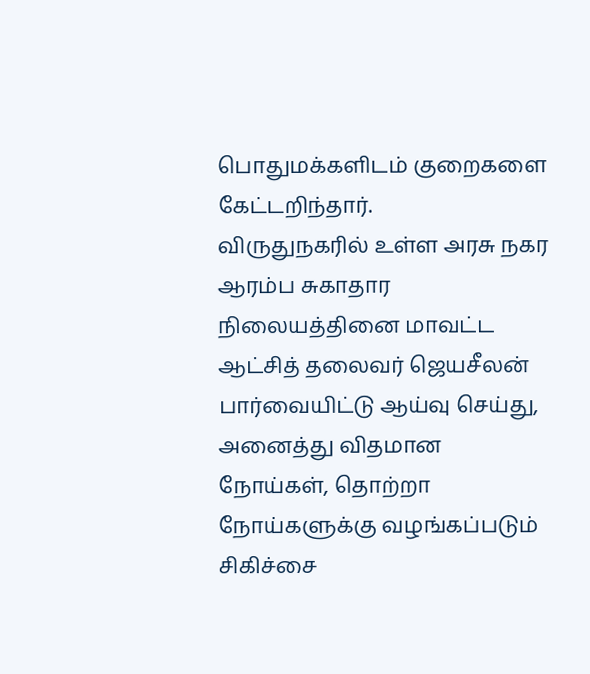பொதுமக்களிடம் குறைகளை கேட்டறிந்தார்.
விருதுநகரில் உள்ள அரசு நகர ஆரம்ப சுகாதார நிலையத்தினை மாவட்ட ஆட்சித் தலைவர் ஜெயசீலன் பார்வையிட்டு ஆய்வு செய்து, அனைத்து விதமான நோய்கள், தொற்றா நோய்களுக்கு வழங்கப்படும் சிகிச்சை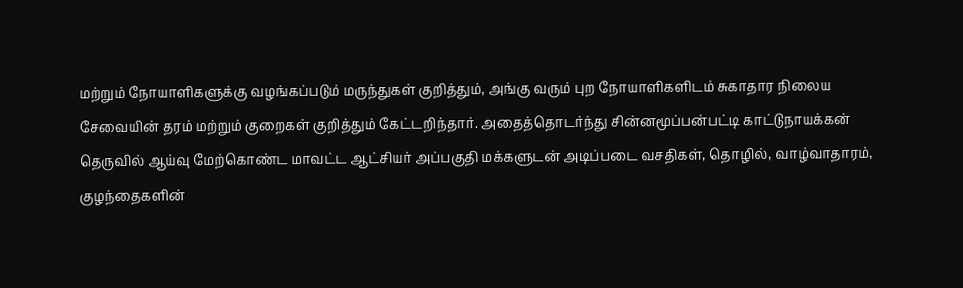மற்றும் நோயாளிகளுக்கு வழங்கப்படும் மருந்துகள் குறித்தும், அங்கு வரும் புற நோயாளிகளிடம் சுகாதார நிலைய சேவையின் தரம் மற்றும் குறைகள் குறித்தும் கேட்டறிந்தார். அதைத்தொடர்ந்து சின்னமூப்பன்பட்டி காட்டுநாயக்கன் தெருவில் ஆய்வு மேற்கொண்ட மாவட்ட ஆட்சியர் அப்பகுதி மக்களுடன் அடிப்படை வசதிகள், தொழில், வாழ்வாதாரம், குழந்தைகளின்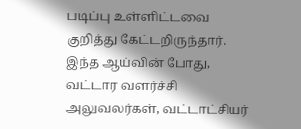படிப்பு உள்ளிட்டவை குறித்து கேட்டறிருந்தார். இந்த ஆய்வின் போது, வட்டார வளர்ச்சி அலுவலர்கள், வட்டாட்சியர்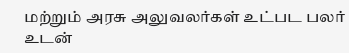மற்றும் அரசு அலுவலர்கள் உட்பட பலர் உடன்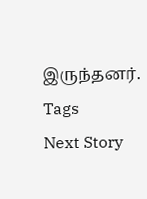இருந்தனர்.
Tags
Next Story